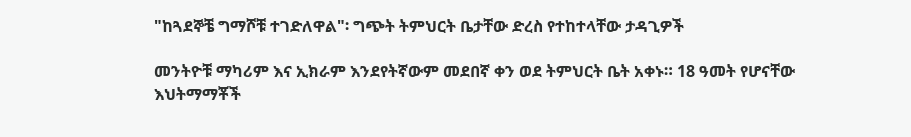"ከጓደኞቼ ግማሾቹ ተገድለዋል"፡ ግጭት ትምህርት ቤታቸው ድረስ የተከተላቸው ታዳጊዎች

መንትዮቹ ማካሪም እና ኢክራም እንደየትኛውም መደበኛ ቀን ወደ ትምህርት ቤት አቀኑ። 18 ዓመት የሆናቸው እህትማማቾች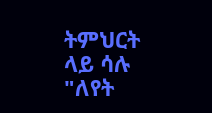ትምህርት ላይ ሳሉ "ለየት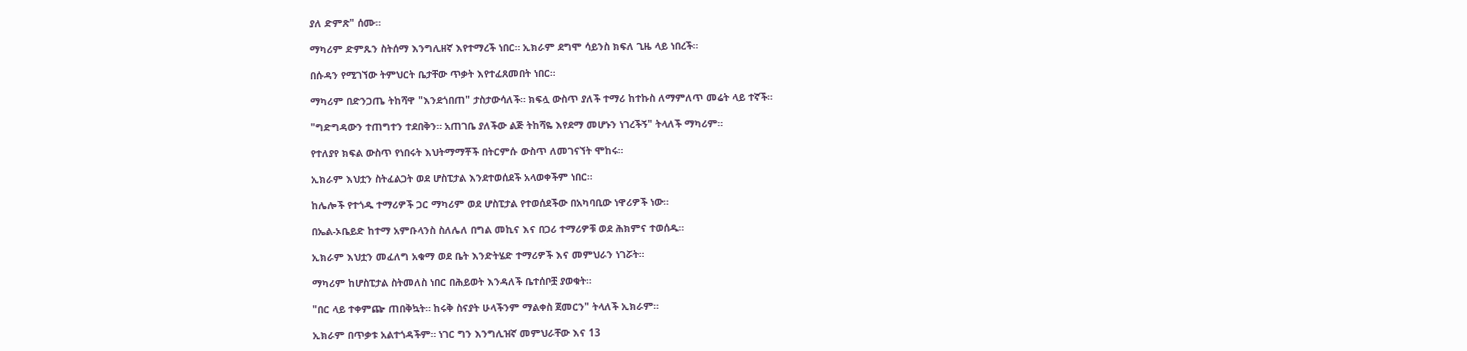ያለ ድምጽ" ሰሙ።

ማካሪም ድምጹን ስትሰማ እንግሊዘኛ እየተማረች ነበር። ኢክራም ደግሞ ሳይንስ ክፍለ ጊዜ ላይ ነበረች።

በሱዳን የሚገኘው ትምህርት ቤታቸው ጥቃት እየተፈጸመበት ነበር።

ማካሪም በድንጋጤ ትከሻዋ "እንደጎበጠ" ታስታውሳለች። ክፍሏ ውስጥ ያለች ተማሪ ከተኩስ ለማምለጥ መሬት ላይ ተኛች።

"ግድግዳውን ተጠግተን ተደበቅን። አጠገቤ ያለችው ልጅ ትከሻዬ እየደማ መሆኑን ነገረችኝ" ትላለች ማካሪም።

የተለያየ ክፍል ውስጥ የነበሩት እህትማማቾች በትርምሱ ውስጥ ለመገናኘት ሞከሩ።

ኢክራም እህቷን ስትፈልጋት ወደ ሆስፒታል እንደተወሰደች አላወቀችም ነበር።

ከሌሎች የተጎዱ ተማሪዎች ጋር ማካሪም ወደ ሆስፒታል የተወሰደችው በአካባቢው ነዋሪዎች ነው።

በኤል-ኦቤይድ ከተማ አምቡላንስ ስለሌለ በግል መኪና እና በጋሪ ተማሪዎቹ ወደ ሕክምና ተወሰዱ።

ኢክራም እህቷን መፈለግ አቁማ ወደ ቤት እንድትሄድ ተማሪዎች እና መምህራን ነገሯት።

ማካሪም ከሆስፒታል ስትመለስ ነበር በሕይወት እንዳለች ቤተሰቦቿ ያወቁት።

"በር ላይ ተቀምጬ ጠበቅኳት። ከሩቅ ስናያት ሁላችንም ማልቀስ ጀመርን" ትላለች ኢክራም።

ኢክራም በጥቃቱ አልተጎዳችም። ነገር ግን እንግሊዝኛ መምህራቸው እና 13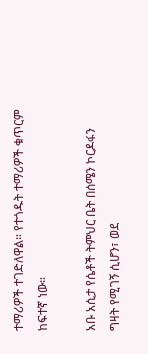ተማሪዎች ተገድለዋል። የተጎዱት ተማሪዎች ቁጥርም ከፍተኛ ነው።

አቡ አሲታ የሴቶች ትምህር ቤት በሰሜን ኮርዶፋን ግዛት የሚገኝ ሲሆን፣ ወደ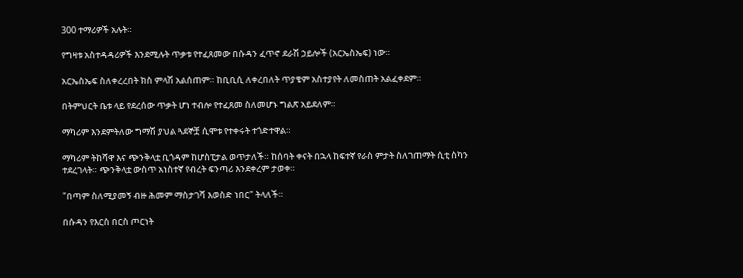300 ተማሪዎች አሉት።

የግዛቱ አስተዳዳሪዎች እንደሚሉት ጥቃቱ የተፈጸመው በሱዳን ፈጥኖ ደራሽ ኃይሎች (አርኤስኤፍ) ነው።

አርኤስኤፍ ስለቀረረበት ክስ ምላሽ አልሰጠም። ከቢቢሲ ለቀረበለት ጥያቄም አስተያየት ለመስጠት አልፈቀደም።

በትምህርት ቤቱ ላይ የደረሰው ጥቃት ሆነ ተብሎ የተፈጸመ ስለመሆኑ ግልጽ አይደለም።

ማካሪም እንደምትለው ግማሽ ያህል ጓደኞቿ ሲሞቱ የተቀሩት ተጎድተዋል።

ማካሪም ትከሻዋ እና ጭንቅላቷ ቢጎዳም ከሆስፒታል ወጥታለች። ከሰባት ቀናት በኋላ ከፍተኛ የራስ ምታት ስለገጠማት ሲቲ ስካን ተደረገላት። ጭንቅላቷ ውስጥ አነስተኛ የብረት ፍንጣሪ እንደቀረም ታወቀ።

"በጣም ስለሚያመኝ ብዙ ሕመም ማስታገሻ እወስድ ነበር" ትላለች።

በሱዳን የእርስ በርስ ጦርነት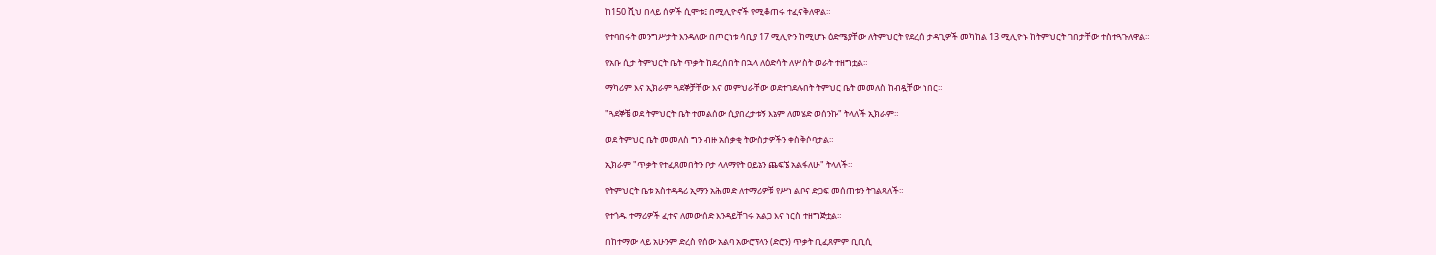ከ150 ሺህ በላይ ሰዎች ሲሞቱ፤ በሚሊዮኖች የሚቆጠሩ ተፈናቅለዋል።

የተባበሩት መንግሥታት እንዳለው በጦርነቱ ሳቢያ 17 ሚሊዮን ከሚሆኑ ዕድሜያቸው ለትምህርት የደረሰ ታዳጊዎች መካከል 13 ሚሊዮኑ ከትምህርት ገበታቸው ተስተጓጉለዋል።

የአቡ ሲታ ትምህርት ቤት ጥቃት ከደረሰበት በኋላ ለዕድሳት ለሦስት ወራት ተዘግቷል።

ማካሪም እና ኢክራም ጓደኞቻቸው እና መምህራቸው ወደተገደሉበት ትምህር ቤት መመለስ ከብዷቸው ነበር።

"ጓደኞቼ ወደ ትምህርት ቤት ተመልሰው ሲያበረታቱኝ እኔም ለመሄድ ወሰንኩ" ትላለች ኢክራም።

ወደ ትምህር ቤት መመለስ ግን ብዙ አሰቃቂ ትውስታዎችን ቀስቅሶባታል።

ኢክራም "ጥቃት የተፈጸመበትን ቦታ ላለማየት ዐይኔን ጨፍኜ አልፋለሁ" ትላለች።

የትምህርት ቤቱ አስተዳዳሪ ኢማን አሕመድ ለተማሪዎቹ የሥነ ልቦና ድጋፍ መሰጠቱን ትገልጻለች።

የተጎዱ ተማሪዎች ፈተና ለመውሰድ እንዳይቸገሩ አልጋ እና ነርስ ተዘግጅቷል።

በከተማው ላይ አሁንም ድረስ የሰው አልባ አውሮፕላን (ድሮን) ጥቃት ቢፈጸምም ቢቢሲ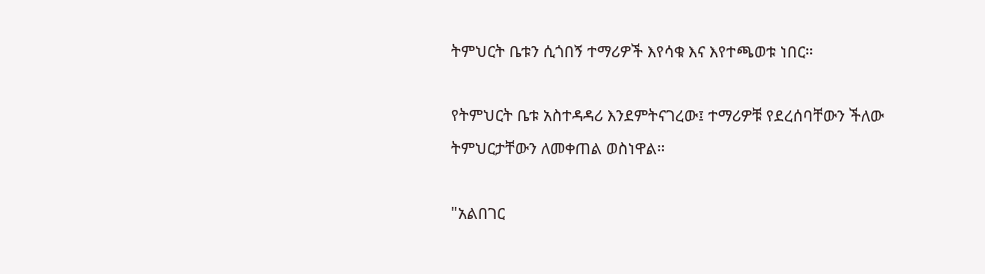ትምህርት ቤቱን ሲጎበኝ ተማሪዎች እየሳቁ እና እየተጫወቱ ነበር።

የትምህርት ቤቱ አስተዳዳሪ እንደምትናገረው፤ ተማሪዎቹ የደረሰባቸውን ችለው ትምህርታቸውን ለመቀጠል ወስነዋል።

"አልበገር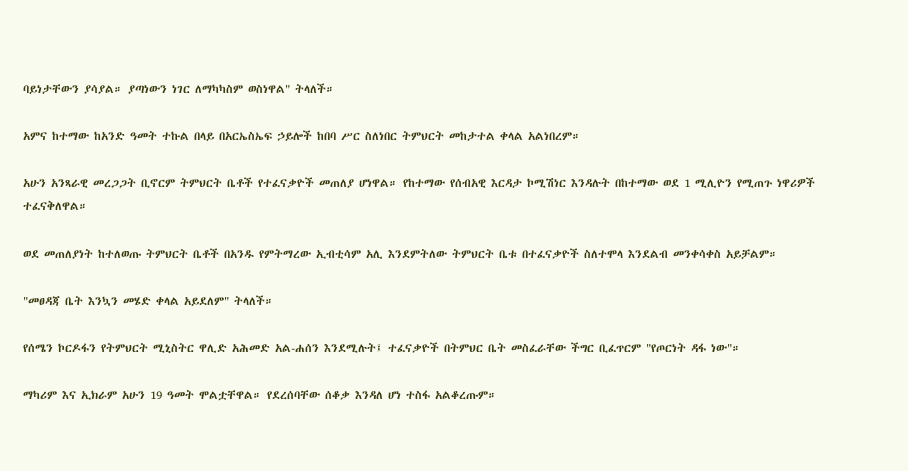ባይነታቸውን ያሳያል። ያጣነውን ነገር ለማካካስም ወስነዋል" ትላለች።

አምና ከተማው ከአንድ ዓመት ተኩል በላይ በአርኤስኤፍ ኃይሎች ከበባ ሥር ስለነበር ትምህርት መከታተል ቀላል አልነበረም።

አሁን አንጻራዊ መረጋጋት ቢኖርም ትምህርት ቤቶች የተፈናቃዮች መጠለያ ሆነዋል። የከተማው የሰብአዊ እርዳታ ኮሚሽነር እንዳሉት በከተማው ወደ 1 ሚሊዮን የሚጠጉ ነዋሪዎች ተፈናቅለዋል።

ወደ መጠለያነት ከተለወጡ ትምህርት ቤቶች በአንዱ የምትማረው ኢብቲሳም አሊ እንደምትለው ትምህርት ቤቱ በተፈናቃዮች ስለተሞላ እንደልብ መንቀሳቀስ አይቻልም።

"መፀዳጃ ቤት እንኳን መሄድ ቀላል አይደለም" ትላለች።

የሰሜን ኮርዶፋን የትምህርት ሚኒስትር ዋሊድ አሕመድ አል-ሐሰን እንደሚሉት፤ ተፈናቃዮች በትምህር ቤት መስፈራቸው ችግር ቢፈጥርም "የጦርነት ዳፋ ነው"።

ማካሪም እና ኢክራም አሁን 19 ዓመት ሞልቷቸዋል። የደረሰባቸው ሰቆቃ እንዳለ ሆነ ተስፋ አልቆረጡም።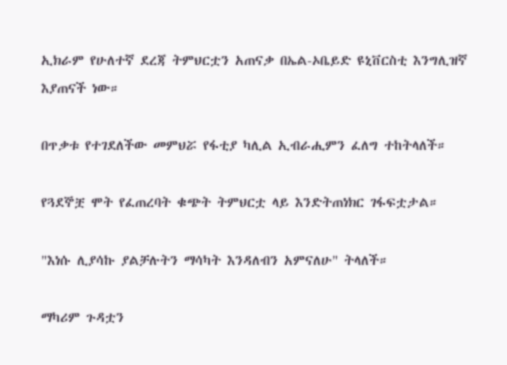ኢክራም የሁለተኛ ደረጃ ትምህርቷን አጠናቃ በኤል-ኦቤይድ ዩኒቨርስቲ እንግሊዝኛ እያጠናች ነው።

በጥቃቱ የተገደለችው መምህሯ የፋቲያ ካሊል ኢብራሒምን ፈለግ ተከትላለች።

የጓደኞቿ ሞት የፈጠረባት ቁጭት ትምህርቷ ላይ እንድትጠነክር ገፋፍቷታል።

"እነሱ ሊያሳኩ ያልቻሉትን ማሳካት እንዳለብን አምናለሁ" ትላለች።

ማካሪም ጉዳቷን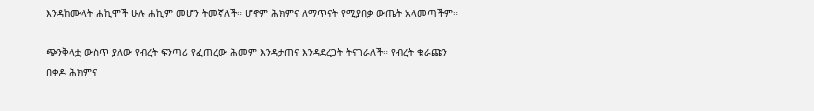እንዳከሙላት ሐኪሞች ሁሉ ሐኪም መሆን ትመኛለች። ሆኖም ሕክምና ለማጥናት የሚያበቃ ውጤት አላመጣችም።

ጭንቅላቷ ውስጥ ያለው የብረት ፍንጣሪ የፈጠረው ሕመም እንዳታጠና እንዳደረጋት ትናገራለች። የብረት ቁራጩን በቀዶ ሕክምና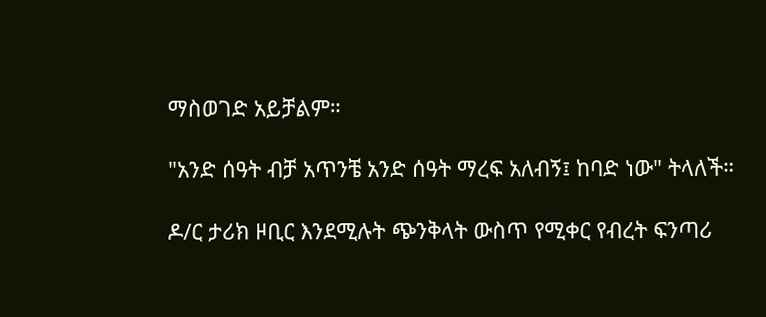ማስወገድ አይቻልም።

"አንድ ሰዓት ብቻ አጥንቼ አንድ ሰዓት ማረፍ አለብኝ፤ ከባድ ነው" ትላለች።

ዶ/ር ታሪክ ዞቢር እንደሚሉት ጭንቅላት ውስጥ የሚቀር የብረት ፍንጣሪ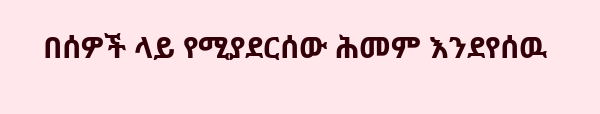በሰዎች ላይ የሚያደርሰው ሕመም እንደየሰዉ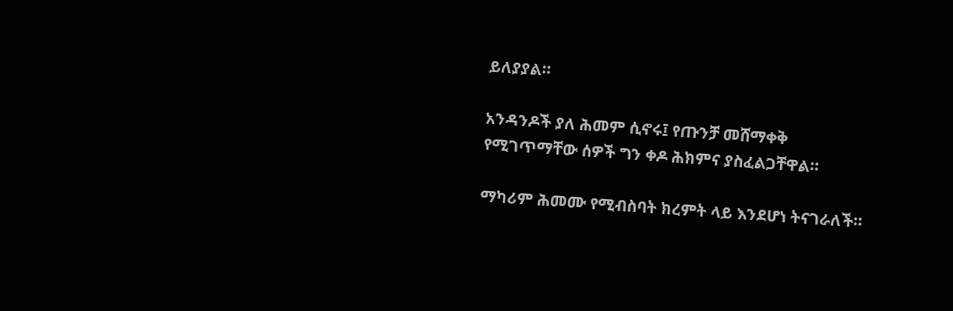ይለያያል።

አንዳንዶች ያለ ሕመም ሲኖሩ፤ የጡንቻ መሸማቀቅ የሚገጥማቸው ሰዎች ግን ቀዶ ሕክምና ያስፈልጋቸዋል።

ማካሪም ሕመሙ የሚብስባት ክረምት ላይ እንደሆነ ትናገራለች።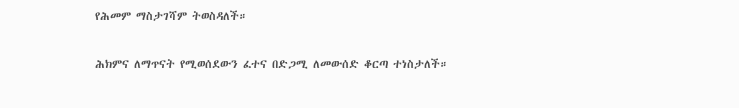የሕመም ማስታገሻም ትወስዳለች።

ሕክምና ለማጥናት የሚወሰደውን ፈተና በድጋሚ ለመውሰድ ቆርጣ ተነስታለች።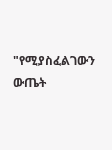"የሚያስፈልገውን ውጤት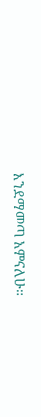እንደማመጣ አምናለሁ።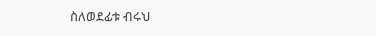ስለወደፊቱ ብሩህ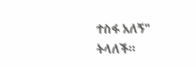ተስፋ አለኝ" ትላለች።